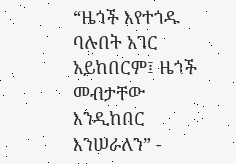“ዜጎች እየተጎዱ ባሉበት አገር አይከበርም፤ ዜጎች መብታቸው እንዲከበር እንሠራለን” -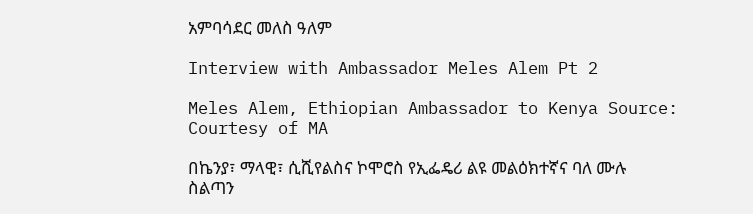አምባሳደር መለስ ዓለም

Interview with Ambassador Meles Alem Pt 2

Meles Alem, Ethiopian Ambassador to Kenya Source: Courtesy of MA

በኬንያ፣ ማላዊ፣ ሲሺየልስና ኮሞሮስ የኢፌዴሪ ልዩ መልዕክተኛና ባለ ሙሉ ስልጣን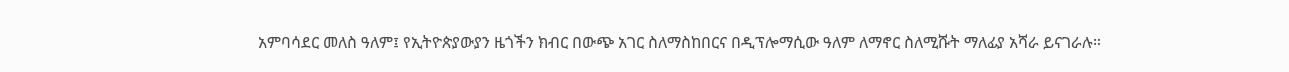አምባሳደር መለስ ዓለም፤ የኢትዮጵያውያን ዜጎችን ክብር በውጭ አገር ስለማስከበርና በዲፕሎማሲው ዓለም ለማኖር ስለሚሹት ማለፊያ አሻራ ይናገራሉ።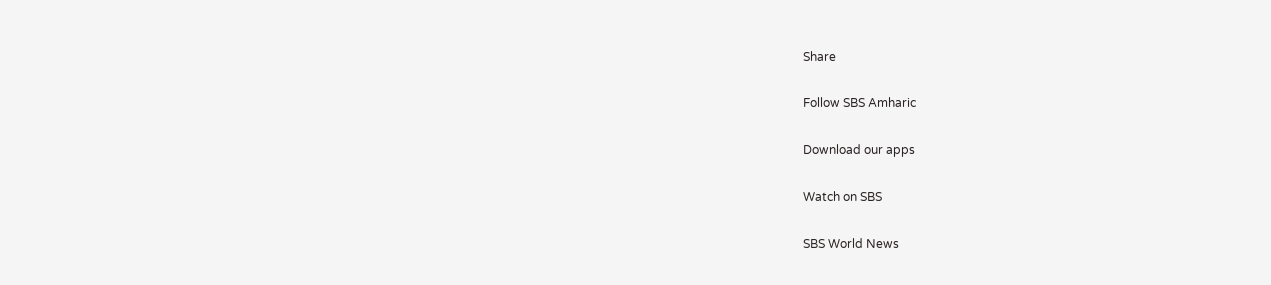Share

Follow SBS Amharic

Download our apps

Watch on SBS

SBS World News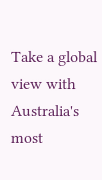Take a global view with Australia's most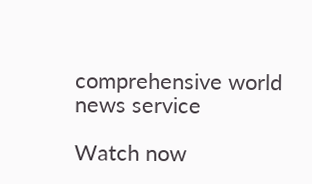comprehensive world news service

Watch now